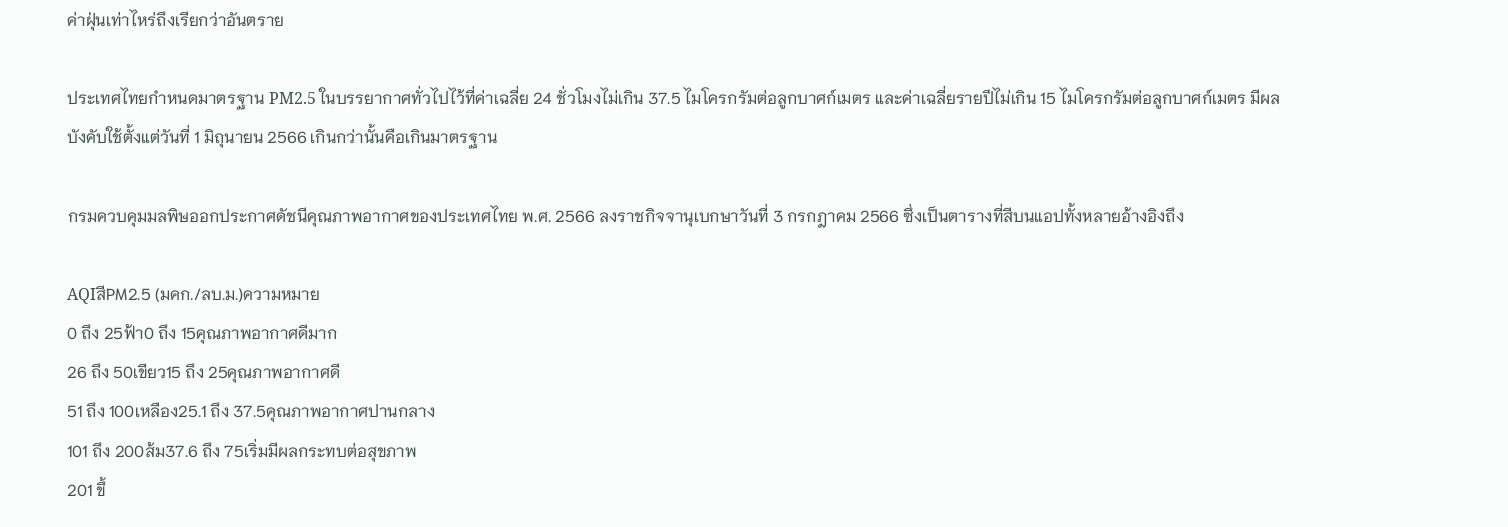ค่าฝุ่นเท่าไหร่ถึงเรียกว่าอันตราย

ประเทศไทยกำหนดมาตรฐาน PM2.5 ในบรรยากาศทั่วไปไว้ที่ค่าเฉลี่ย 24 ชั่วโมงไม่เกิน 37.5 ไมโครกรัมต่อลูกบาศก์เมตร และค่าเฉลี่ยรายปีไม่เกิน 15 ไมโครกรัมต่อลูกบาศก์เมตร มีผลบังคับใช้ตั้งแต่วันที่ 1 มิถุนายน 2566 เกินกว่านั้นคือเกินมาตรฐาน

กรมควบคุมมลพิษออกประกาศดัชนีคุณภาพอากาศของประเทศไทย พ.ศ. 2566 ลงราชกิจจานุเบกษาวันที่ 3 กรกฎาคม 2566 ซึ่งเป็นตารางที่สีบนแอปทั้งหลายอ้างอิงถึง

AQIสีPM2.5 (มคก./ลบ.ม.)ความหมาย
0 ถึง 25ฟ้า0 ถึง 15คุณภาพอากาศดีมาก
26 ถึง 50เขียว15 ถึง 25คุณภาพอากาศดี
51 ถึง 100เหลือง25.1 ถึง 37.5คุณภาพอากาศปานกลาง
101 ถึง 200ส้ม37.6 ถึง 75เริ่มมีผลกระทบต่อสุขภาพ
201 ขึ้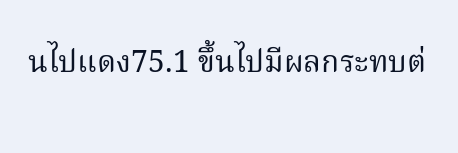นไปแดง75.1 ขึ้นไปมีผลกระทบต่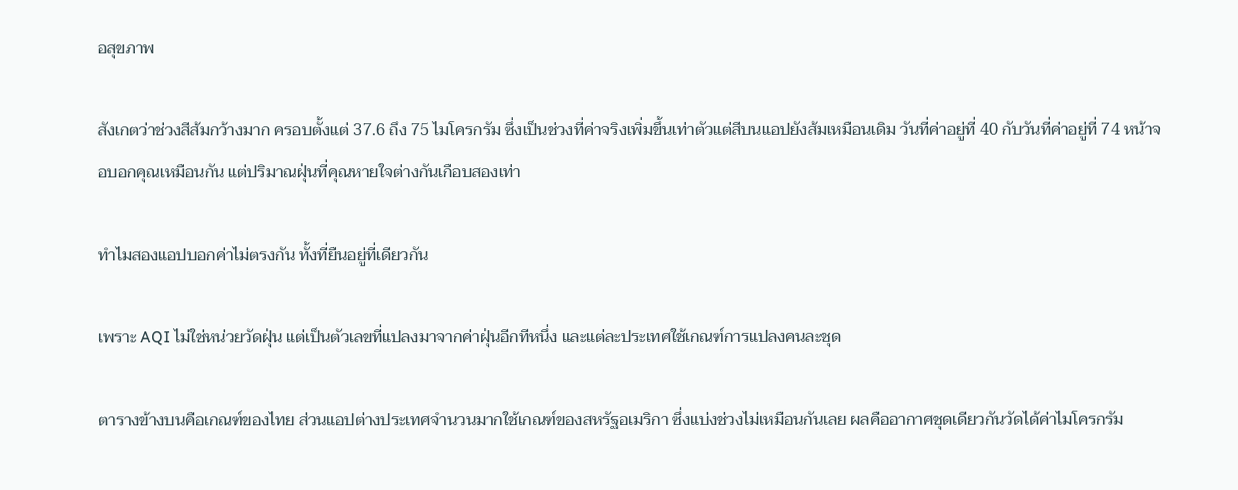อสุขภาพ

สังเกตว่าช่วงสีส้มกว้างมาก ครอบตั้งแต่ 37.6 ถึง 75 ไมโครกรัม ซึ่งเป็นช่วงที่ค่าจริงเพิ่มขึ้นเท่าตัวแต่สีบนแอปยังส้มเหมือนเดิม วันที่ค่าอยู่ที่ 40 กับวันที่ค่าอยู่ที่ 74 หน้าจอบอกคุณเหมือนกัน แต่ปริมาณฝุ่นที่คุณหายใจต่างกันเกือบสองเท่า

ทำไมสองแอปบอกค่าไม่ตรงกัน ทั้งที่ยืนอยู่ที่เดียวกัน

เพราะ AQI ไม่ใช่หน่วยวัดฝุ่น แต่เป็นตัวเลขที่แปลงมาจากค่าฝุ่นอีกทีหนึ่ง และแต่ละประเทศใช้เกณฑ์การแปลงคนละชุด

ตารางข้างบนคือเกณฑ์ของไทย ส่วนแอปต่างประเทศจำนวนมากใช้เกณฑ์ของสหรัฐอเมริกา ซึ่งแบ่งช่วงไม่เหมือนกันเลย ผลคืออากาศชุดเดียวกันวัดได้ค่าไมโครกรัม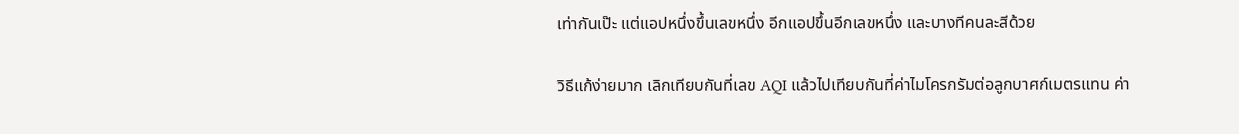เท่ากันเป๊ะ แต่แอปหนึ่งขึ้นเลขหนึ่ง อีกแอปขึ้นอีกเลขหนึ่ง และบางทีคนละสีด้วย

วิธีแก้ง่ายมาก เลิกเทียบกันที่เลข AQI แล้วไปเทียบกันที่ค่าไมโครกรัมต่อลูกบาศก์เมตรแทน ค่า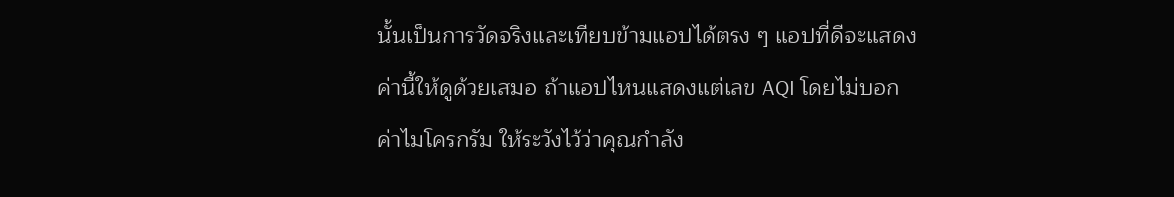นั้นเป็นการวัดจริงและเทียบข้ามแอปได้ตรง ๆ แอปที่ดีจะแสดงค่านี้ให้ดูด้วยเสมอ ถ้าแอปไหนแสดงแต่เลข AQI โดยไม่บอกค่าไมโครกรัม ให้ระวังไว้ว่าคุณกำลัง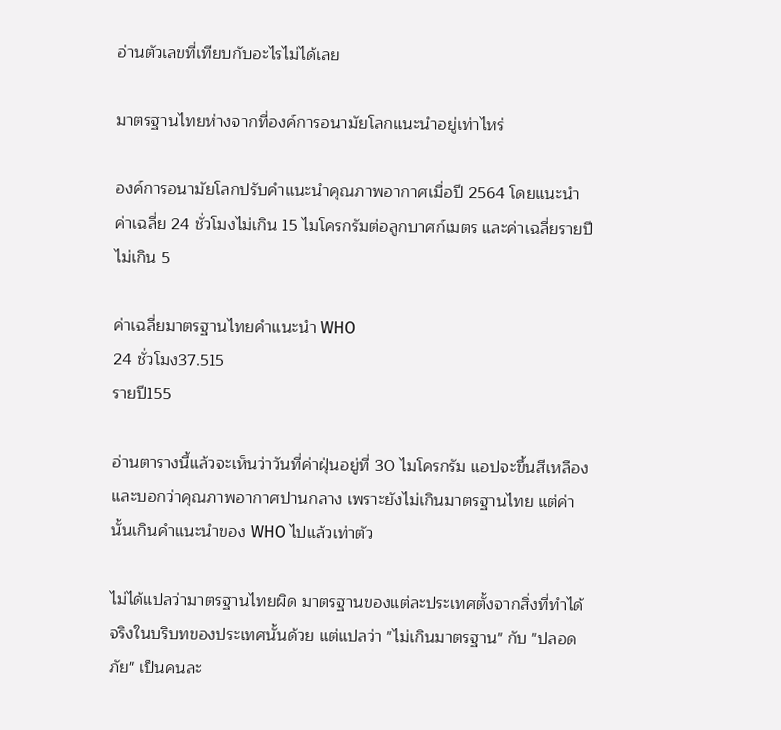อ่านตัวเลขที่เทียบกับอะไรไม่ได้เลย

มาตรฐานไทยห่างจากที่องค์การอนามัยโลกแนะนำอยู่เท่าไหร่

องค์การอนามัยโลกปรับคำแนะนำคุณภาพอากาศเมื่อปี 2564 โดยแนะนำค่าเฉลี่ย 24 ชั่วโมงไม่เกิน 15 ไมโครกรัมต่อลูกบาศก์เมตร และค่าเฉลี่ยรายปีไม่เกิน 5

ค่าเฉลี่ยมาตรฐานไทยคำแนะนำ WHO
24 ชั่วโมง37.515
รายปี155

อ่านตารางนี้แล้วจะเห็นว่าวันที่ค่าฝุ่นอยู่ที่ 30 ไมโครกรัม แอปจะขึ้นสีเหลืองและบอกว่าคุณภาพอากาศปานกลาง เพราะยังไม่เกินมาตรฐานไทย แต่ค่านั้นเกินคำแนะนำของ WHO ไปแล้วเท่าตัว

ไม่ได้แปลว่ามาตรฐานไทยผิด มาตรฐานของแต่ละประเทศตั้งจากสิ่งที่ทำได้จริงในบริบทของประเทศนั้นด้วย แต่แปลว่า "ไม่เกินมาตรฐาน" กับ "ปลอดภัย" เป็นคนละ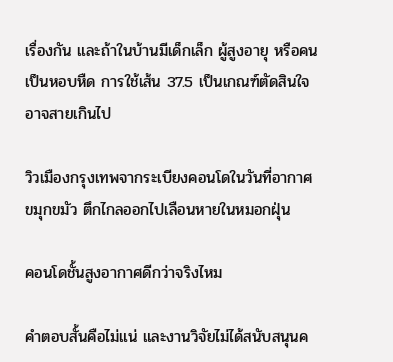เรื่องกัน และถ้าในบ้านมีเด็กเล็ก ผู้สูงอายุ หรือคนเป็นหอบหืด การใช้เส้น 37.5 เป็นเกณฑ์ตัดสินใจอาจสายเกินไป

วิวเมืองกรุงเทพจากระเบียงคอนโดในวันที่อากาศขมุกขมัว ตึกไกลออกไปเลือนหายในหมอกฝุ่น

คอนโดชั้นสูงอากาศดีกว่าจริงไหม

คำตอบสั้นคือไม่แน่ และงานวิจัยไม่ได้สนับสนุนค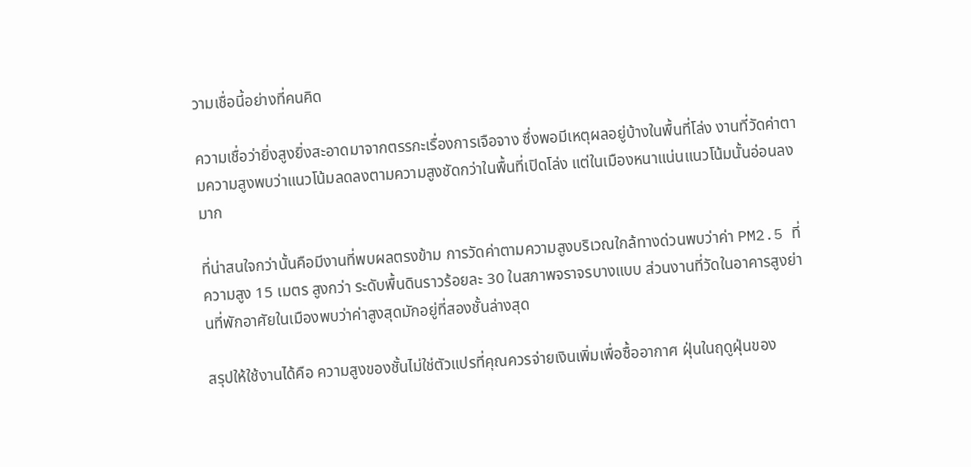วามเชื่อนี้อย่างที่คนคิด

ความเชื่อว่ายิ่งสูงยิ่งสะอาดมาจากตรรกะเรื่องการเจือจาง ซึ่งพอมีเหตุผลอยู่บ้างในพื้นที่โล่ง งานที่วัดค่าตามความสูงพบว่าแนวโน้มลดลงตามความสูงชัดกว่าในพื้นที่เปิดโล่ง แต่ในเมืองหนาแน่นแนวโน้มนั้นอ่อนลงมาก

ที่น่าสนใจกว่านั้นคือมีงานที่พบผลตรงข้าม การวัดค่าตามความสูงบริเวณใกล้ทางด่วนพบว่าค่า PM2.5 ที่ความสูง 15 เมตร สูงกว่า ระดับพื้นดินราวร้อยละ 30 ในสภาพจราจรบางแบบ ส่วนงานที่วัดในอาคารสูงย่านที่พักอาศัยในเมืองพบว่าค่าสูงสุดมักอยู่ที่สองชั้นล่างสุด

สรุปให้ใช้งานได้คือ ความสูงของชั้นไม่ใช่ตัวแปรที่คุณควรจ่ายเงินเพิ่มเพื่อซื้ออากาศ ฝุ่นในฤดูฝุ่นของ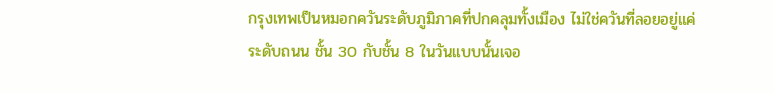กรุงเทพเป็นหมอกควันระดับภูมิภาคที่ปกคลุมทั้งเมือง ไม่ใช่ควันที่ลอยอยู่แค่ระดับถนน ชั้น 30 กับชั้น 8 ในวันแบบนั้นเจอ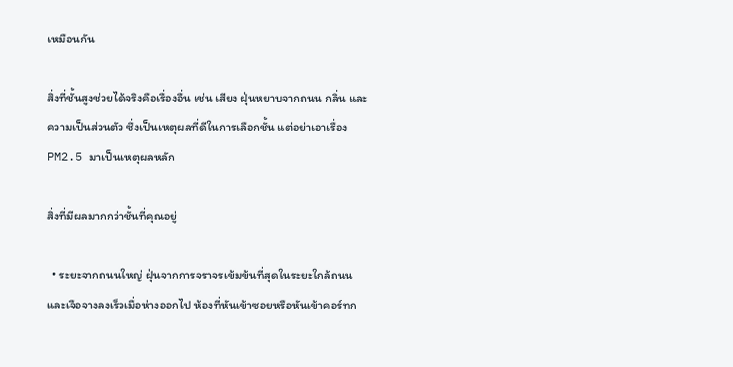เหมือนกัน

สิ่งที่ชั้นสูงช่วยได้จริงคือเรื่องอื่น เช่น เสียง ฝุ่นหยาบจากถนน กลิ่น และความเป็นส่วนตัว ซึ่งเป็นเหตุผลที่ดีในการเลือกชั้น แต่อย่าเอาเรื่อง PM2.5 มาเป็นเหตุผลหลัก

สิ่งที่มีผลมากกว่าชั้นที่คุณอยู่

  • ระยะจากถนนใหญ่ ฝุ่นจากการจราจรเข้มข้นที่สุดในระยะใกล้ถนนและเจือจางลงเร็วเมื่อห่างออกไป ห้องที่หันเข้าซอยหรือหันเข้าคอร์ทก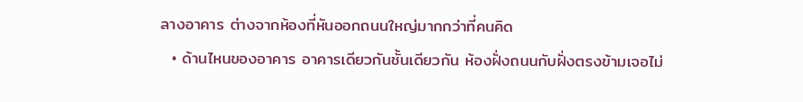ลางอาคาร ต่างจากห้องที่หันออกถนนใหญ่มากกว่าที่คนคิด
  • ด้านไหนของอาคาร อาคารเดียวกันชั้นเดียวกัน ห้องฝั่งถนนกับฝั่งตรงข้ามเจอไม่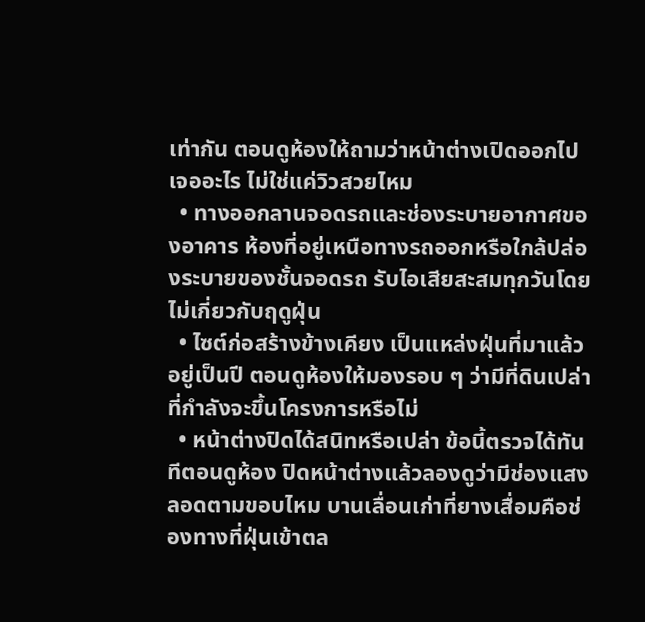เท่ากัน ตอนดูห้องให้ถามว่าหน้าต่างเปิดออกไปเจออะไร ไม่ใช่แค่วิวสวยไหม
  • ทางออกลานจอดรถและช่องระบายอากาศของอาคาร ห้องที่อยู่เหนือทางรถออกหรือใกล้ปล่องระบายของชั้นจอดรถ รับไอเสียสะสมทุกวันโดยไม่เกี่ยวกับฤดูฝุ่น
  • ไซต์ก่อสร้างข้างเคียง เป็นแหล่งฝุ่นที่มาแล้วอยู่เป็นปี ตอนดูห้องให้มองรอบ ๆ ว่ามีที่ดินเปล่าที่กำลังจะขึ้นโครงการหรือไม่
  • หน้าต่างปิดได้สนิทหรือเปล่า ข้อนี้ตรวจได้ทันทีตอนดูห้อง ปิดหน้าต่างแล้วลองดูว่ามีช่องแสงลอดตามขอบไหม บานเลื่อนเก่าที่ยางเสื่อมคือช่องทางที่ฝุ่นเข้าตล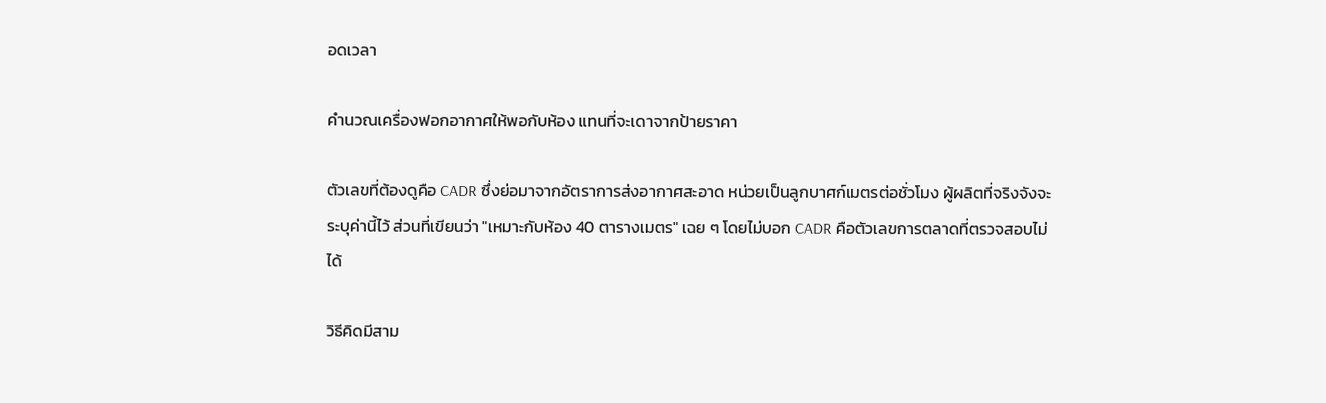อดเวลา

คำนวณเครื่องฟอกอากาศให้พอกับห้อง แทนที่จะเดาจากป้ายราคา

ตัวเลขที่ต้องดูคือ CADR ซึ่งย่อมาจากอัตราการส่งอากาศสะอาด หน่วยเป็นลูกบาศก์เมตรต่อชั่วโมง ผู้ผลิตที่จริงจังจะระบุค่านี้ไว้ ส่วนที่เขียนว่า "เหมาะกับห้อง 40 ตารางเมตร" เฉย ๆ โดยไม่บอก CADR คือตัวเลขการตลาดที่ตรวจสอบไม่ได้

วิธีคิดมีสาม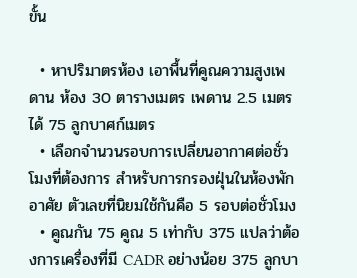ขั้น

  • หาปริมาตรห้อง เอาพื้นที่คูณความสูงเพดาน ห้อง 30 ตารางเมตร เพดาน 2.5 เมตร ได้ 75 ลูกบาศก์เมตร
  • เลือกจำนวนรอบการเปลี่ยนอากาศต่อชั่วโมงที่ต้องการ สำหรับการกรองฝุ่นในห้องพักอาศัย ตัวเลขที่นิยมใช้กันคือ 5 รอบต่อชั่วโมง
  • คูณกัน 75 คูณ 5 เท่ากับ 375 แปลว่าต้องการเครื่องที่มี CADR อย่างน้อย 375 ลูกบา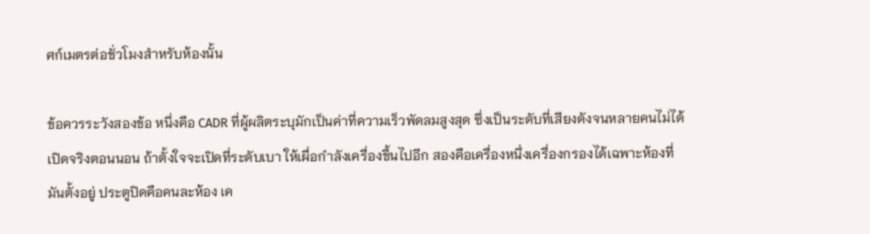ศก์เมตรต่อชั่วโมงสำหรับห้องนั้น

ข้อควรระวังสองข้อ หนึ่งคือ CADR ที่ผู้ผลิตระบุมักเป็นค่าที่ความเร็วพัดลมสูงสุด ซึ่งเป็นระดับที่เสียงดังจนหลายคนไม่ได้เปิดจริงตอนนอน ถ้าตั้งใจจะเปิดที่ระดับเบา ให้เผื่อกำลังเครื่องขึ้นไปอีก สองคือเครื่องหนึ่งเครื่องกรองได้เฉพาะห้องที่มันตั้งอยู่ ประตูปิดคือคนละห้อง เค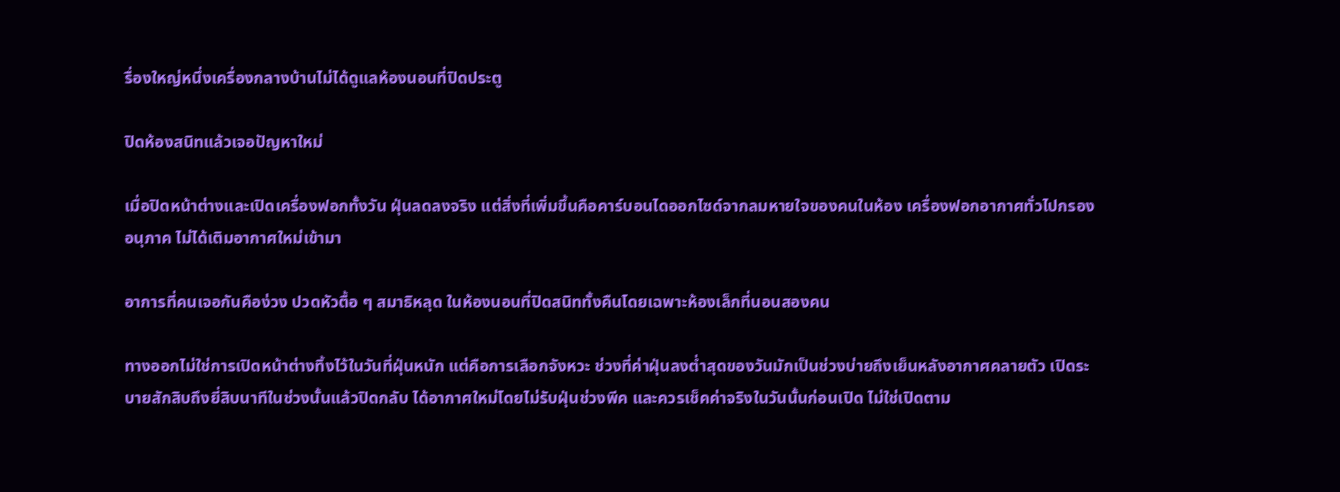รื่องใหญ่หนึ่งเครื่องกลางบ้านไม่ได้ดูแลห้องนอนที่ปิดประตู

ปิดห้องสนิทแล้วเจอปัญหาใหม่

เมื่อปิดหน้าต่างและเปิดเครื่องฟอกทั้งวัน ฝุ่นลดลงจริง แต่สิ่งที่เพิ่มขึ้นคือคาร์บอนไดออกไซด์จากลมหายใจของคนในห้อง เครื่องฟอกอากาศทั่วไปกรองอนุภาค ไม่ได้เติมอากาศใหม่เข้ามา

อาการที่คนเจอกันคือง่วง ปวดหัวตื้อ ๆ สมาธิหลุด ในห้องนอนที่ปิดสนิททั้งคืนโดยเฉพาะห้องเล็กที่นอนสองคน

ทางออกไม่ใช่การเปิดหน้าต่างทิ้งไว้ในวันที่ฝุ่นหนัก แต่คือการเลือกจังหวะ ช่วงที่ค่าฝุ่นลงต่ำสุดของวันมักเป็นช่วงบ่ายถึงเย็นหลังอากาศคลายตัว เปิดระบายสักสิบถึงยี่สิบนาทีในช่วงนั้นแล้วปิดกลับ ได้อากาศใหม่โดยไม่รับฝุ่นช่วงพีค และควรเช็คค่าจริงในวันนั้นก่อนเปิด ไม่ใช่เปิดตาม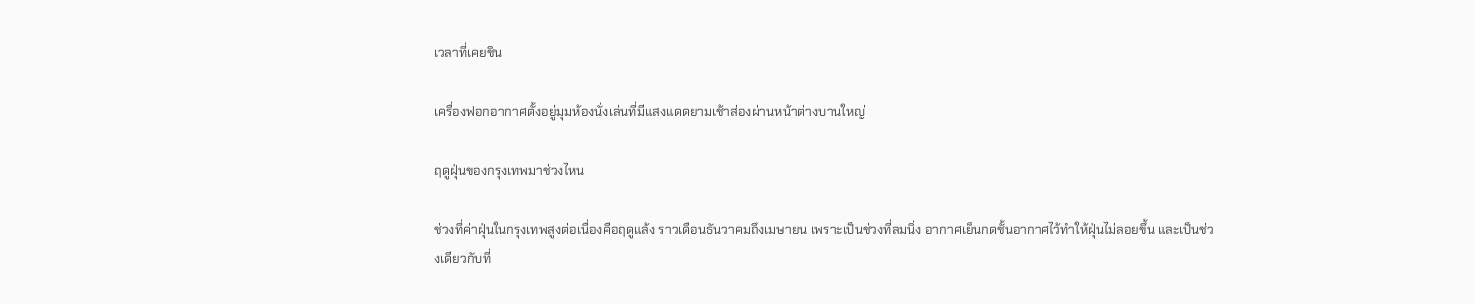เวลาที่เคยชิน

เครื่องฟอกอากาศตั้งอยู่มุมห้องนั่งเล่นที่มีแสงแดดยามเช้าส่องผ่านหน้าต่างบานใหญ่

ฤดูฝุ่นของกรุงเทพมาช่วงไหน

ช่วงที่ค่าฝุ่นในกรุงเทพสูงต่อเนื่องคือฤดูแล้ง ราวเดือนธันวาคมถึงเมษายน เพราะเป็นช่วงที่ลมนิ่ง อากาศเย็นกดชั้นอากาศไว้ทำให้ฝุ่นไม่ลอยขึ้น และเป็นช่วงเดียวกับที่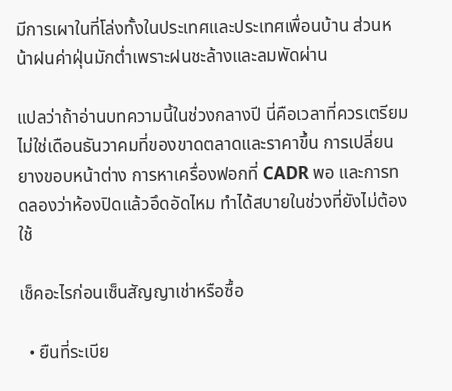มีการเผาในที่โล่งทั้งในประเทศและประเทศเพื่อนบ้าน ส่วนหน้าฝนค่าฝุ่นมักต่ำเพราะฝนชะล้างและลมพัดผ่าน

แปลว่าถ้าอ่านบทความนี้ในช่วงกลางปี นี่คือเวลาที่ควรเตรียม ไม่ใช่เดือนธันวาคมที่ของขาดตลาดและราคาขึ้น การเปลี่ยนยางขอบหน้าต่าง การหาเครื่องฟอกที่ CADR พอ และการทดลองว่าห้องปิดแล้วอึดอัดไหม ทำได้สบายในช่วงที่ยังไม่ต้องใช้

เช็คอะไรก่อนเซ็นสัญญาเช่าหรือซื้อ

  • ยืนที่ระเบีย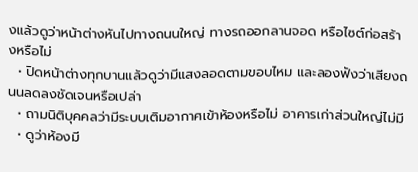งแล้วดูว่าหน้าต่างหันไปทางถนนใหญ่ ทางรถออกลานจอด หรือไซต์ก่อสร้างหรือไม่
  • ปิดหน้าต่างทุกบานแล้วดูว่ามีแสงลอดตามขอบไหม และลองฟังว่าเสียงถนนลดลงชัดเจนหรือเปล่า
  • ถามนิติบุคคลว่ามีระบบเติมอากาศเข้าห้องหรือไม่ อาคารเก่าส่วนใหญ่ไม่มี
  • ดูว่าห้องมี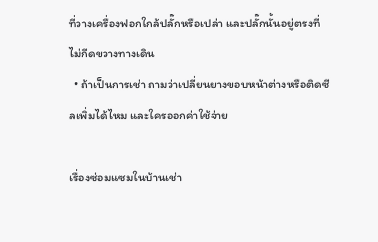ที่วางเครื่องฟอกใกล้ปลั๊กหรือเปล่า และปลั๊กนั้นอยู่ตรงที่ไม่กีดขวางทางเดิน
  • ถ้าเป็นการเช่า ถามว่าเปลี่ยนยางขอบหน้าต่างหรือติดซีลเพิ่มได้ไหม และใครออกค่าใช้จ่าย

เรื่องซ่อมแซมในบ้านเช่า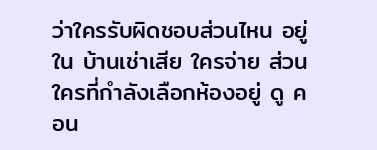ว่าใครรับผิดชอบส่วนไหน อยู่ใน บ้านเช่าเสีย ใครจ่าย ส่วนใครที่กำลังเลือกห้องอยู่ ดู คอน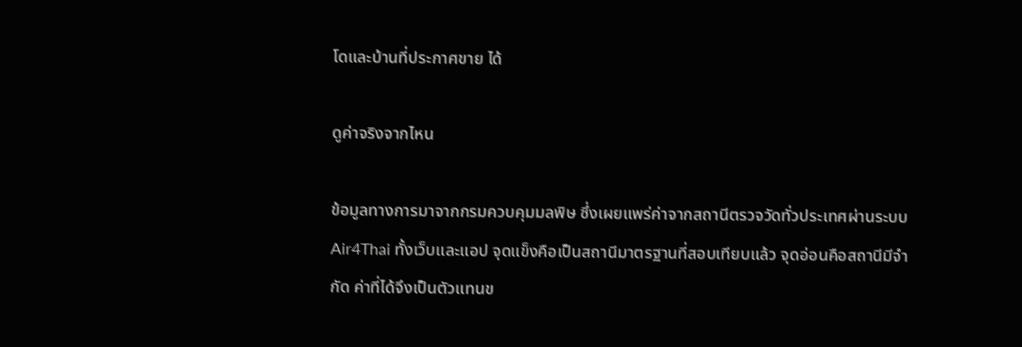โดและบ้านที่ประกาศขาย ได้

ดูค่าจริงจากไหน

ข้อมูลทางการมาจากกรมควบคุมมลพิษ ซึ่งเผยแพร่ค่าจากสถานีตรวจวัดทั่วประเทศผ่านระบบ Air4Thai ทั้งเว็บและแอป จุดแข็งคือเป็นสถานีมาตรฐานที่สอบเทียบแล้ว จุดอ่อนคือสถานีมีจำกัด ค่าที่ได้จึงเป็นตัวแทนข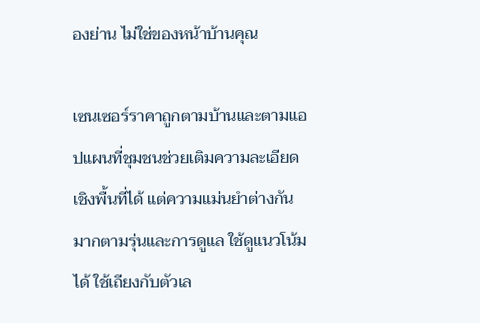องย่าน ไม่ใช่ของหน้าบ้านคุณ

เซนเซอร์ราคาถูกตามบ้านและตามแอปแผนที่ชุมชนช่วยเติมความละเอียดเชิงพื้นที่ได้ แต่ความแม่นยำต่างกันมากตามรุ่นและการดูแล ใช้ดูแนวโน้มได้ ใช้เถียงกับตัวเล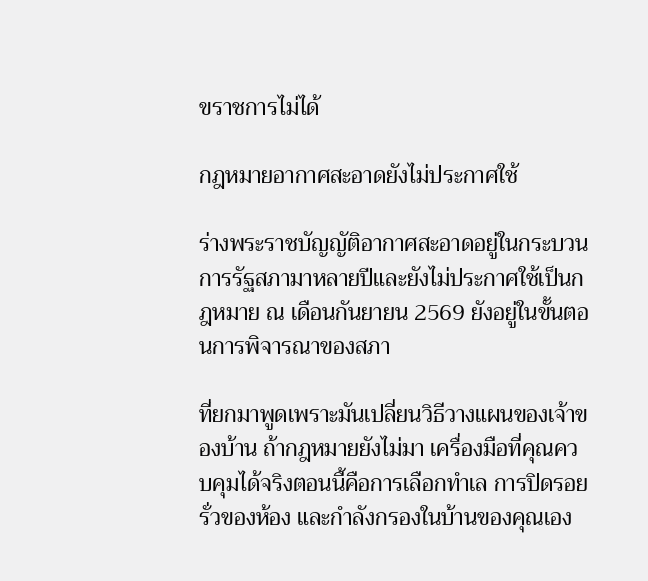ขราชการไม่ได้

กฎหมายอากาศสะอาดยังไม่ประกาศใช้

ร่างพระราชบัญญัติอากาศสะอาดอยู่ในกระบวนการรัฐสภามาหลายปีและยังไม่ประกาศใช้เป็นกฎหมาย ณ เดือนกันยายน 2569 ยังอยู่ในขั้นตอนการพิจารณาของสภา

ที่ยกมาพูดเพราะมันเปลี่ยนวิธีวางแผนของเจ้าของบ้าน ถ้ากฎหมายยังไม่มา เครื่องมือที่คุณควบคุมได้จริงตอนนี้คือการเลือกทำเล การปิดรอยรั่วของห้อง และกำลังกรองในบ้านของคุณเอง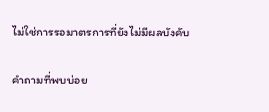ไม่ใช่การรอมาตรการที่ยังไม่มีผลบังคับ

คำถามที่พบบ่อย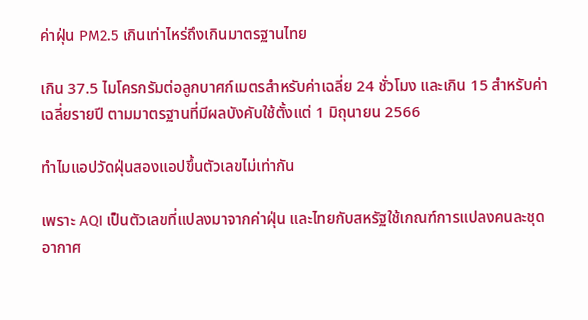ค่าฝุ่น PM2.5 เกินเท่าไหร่ถึงเกินมาตรฐานไทย

เกิน 37.5 ไมโครกรัมต่อลูกบาศก์เมตรสำหรับค่าเฉลี่ย 24 ชั่วโมง และเกิน 15 สำหรับค่าเฉลี่ยรายปี ตามมาตรฐานที่มีผลบังคับใช้ตั้งแต่ 1 มิถุนายน 2566

ทำไมแอปวัดฝุ่นสองแอปขึ้นตัวเลขไม่เท่ากัน

เพราะ AQI เป็นตัวเลขที่แปลงมาจากค่าฝุ่น และไทยกับสหรัฐใช้เกณฑ์การแปลงคนละชุด อากาศ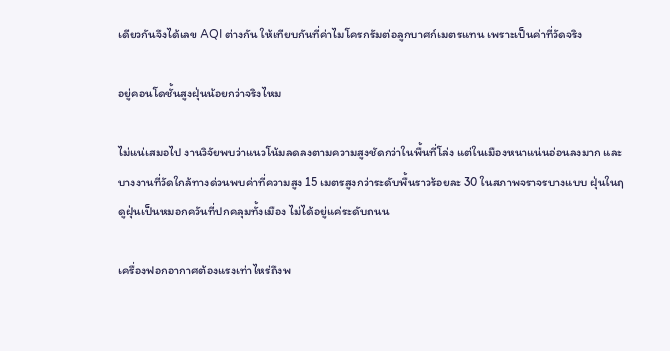เดียวกันจึงได้เลข AQI ต่างกัน ให้เทียบกันที่ค่าไมโครกรัมต่อลูกบาศก์เมตรแทน เพราะเป็นค่าที่วัดจริง

อยู่คอนโดชั้นสูงฝุ่นน้อยกว่าจริงไหม

ไม่แน่เสมอไป งานวิจัยพบว่าแนวโน้มลดลงตามความสูงชัดกว่าในพื้นที่โล่ง แต่ในเมืองหนาแน่นอ่อนลงมาก และบางงานที่วัดใกล้ทางด่วนพบค่าที่ความสูง 15 เมตรสูงกว่าระดับพื้นราวร้อยละ 30 ในสภาพจราจรบางแบบ ฝุ่นในฤดูฝุ่นเป็นหมอกควันที่ปกคลุมทั้งเมือง ไม่ได้อยู่แค่ระดับถนน

เครื่องฟอกอากาศต้องแรงเท่าไหร่ถึงพ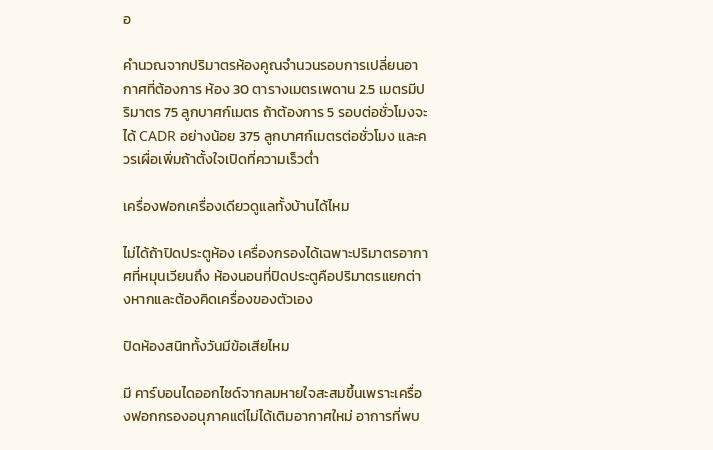อ

คำนวณจากปริมาตรห้องคูณจำนวนรอบการเปลี่ยนอากาศที่ต้องการ ห้อง 30 ตารางเมตรเพดาน 2.5 เมตรมีปริมาตร 75 ลูกบาศก์เมตร ถ้าต้องการ 5 รอบต่อชั่วโมงจะได้ CADR อย่างน้อย 375 ลูกบาศก์เมตรต่อชั่วโมง และควรเผื่อเพิ่มถ้าตั้งใจเปิดที่ความเร็วต่ำ

เครื่องฟอกเครื่องเดียวดูแลทั้งบ้านได้ไหม

ไม่ได้ถ้าปิดประตูห้อง เครื่องกรองได้เฉพาะปริมาตรอากาศที่หมุนเวียนถึง ห้องนอนที่ปิดประตูคือปริมาตรแยกต่างหากและต้องคิดเครื่องของตัวเอง

ปิดห้องสนิททั้งวันมีข้อเสียไหม

มี คาร์บอนไดออกไซด์จากลมหายใจสะสมขึ้นเพราะเครื่องฟอกกรองอนุภาคแต่ไม่ได้เติมอากาศใหม่ อาการที่พบ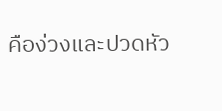คือง่วงและปวดหัว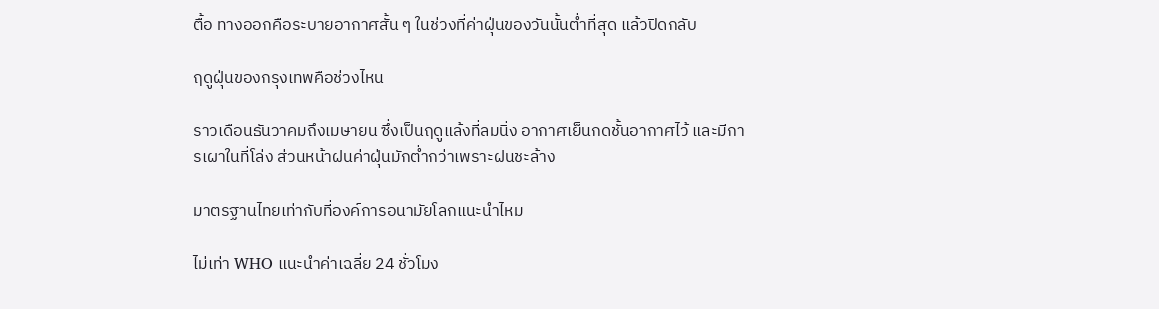ตื้อ ทางออกคือระบายอากาศสั้น ๆ ในช่วงที่ค่าฝุ่นของวันนั้นต่ำที่สุด แล้วปิดกลับ

ฤดูฝุ่นของกรุงเทพคือช่วงไหน

ราวเดือนธันวาคมถึงเมษายน ซึ่งเป็นฤดูแล้งที่ลมนิ่ง อากาศเย็นกดชั้นอากาศไว้ และมีการเผาในที่โล่ง ส่วนหน้าฝนค่าฝุ่นมักต่ำกว่าเพราะฝนชะล้าง

มาตรฐานไทยเท่ากับที่องค์การอนามัยโลกแนะนำไหม

ไม่เท่า WHO แนะนำค่าเฉลี่ย 24 ชั่วโมง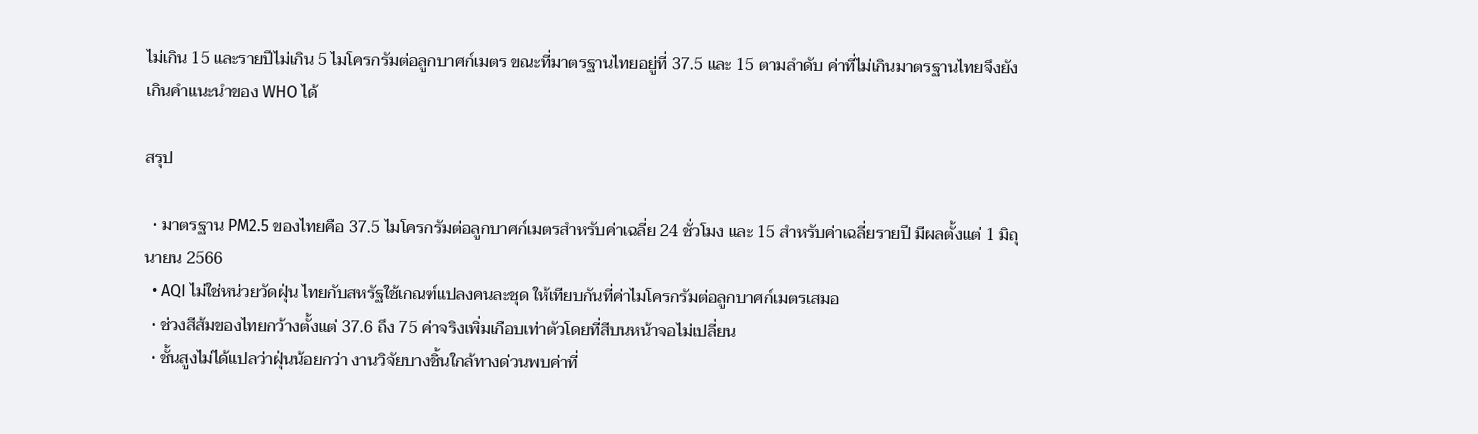ไม่เกิน 15 และรายปีไม่เกิน 5 ไมโครกรัมต่อลูกบาศก์เมตร ขณะที่มาตรฐานไทยอยู่ที่ 37.5 และ 15 ตามลำดับ ค่าที่ไม่เกินมาตรฐานไทยจึงยังเกินคำแนะนำของ WHO ได้

สรุป

  • มาตรฐาน PM2.5 ของไทยคือ 37.5 ไมโครกรัมต่อลูกบาศก์เมตรสำหรับค่าเฉลี่ย 24 ชั่วโมง และ 15 สำหรับค่าเฉลี่ยรายปี มีผลตั้งแต่ 1 มิถุนายน 2566
  • AQI ไม่ใช่หน่วยวัดฝุ่น ไทยกับสหรัฐใช้เกณฑ์แปลงคนละชุด ให้เทียบกันที่ค่าไมโครกรัมต่อลูกบาศก์เมตรเสมอ
  • ช่วงสีส้มของไทยกว้างตั้งแต่ 37.6 ถึง 75 ค่าจริงเพิ่มเกือบเท่าตัวโดยที่สีบนหน้าจอไม่เปลี่ยน
  • ชั้นสูงไม่ได้แปลว่าฝุ่นน้อยกว่า งานวิจัยบางชิ้นใกล้ทางด่วนพบค่าที่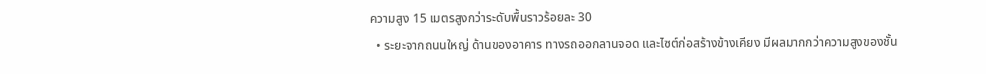ความสูง 15 เมตรสูงกว่าระดับพื้นราวร้อยละ 30
  • ระยะจากถนนใหญ่ ด้านของอาคาร ทางรถออกลานจอด และไซต์ก่อสร้างข้างเคียง มีผลมากกว่าความสูงของชั้น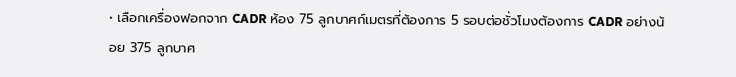• เลือกเครื่องฟอกจาก CADR ห้อง 75 ลูกบาศก์เมตรที่ต้องการ 5 รอบต่อชั่วโมงต้องการ CADR อย่างน้อย 375 ลูกบาศ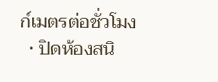ก์เมตรต่อชั่วโมง
  • ปิดห้องสนิ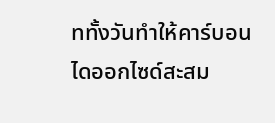ททั้งวันทำให้คาร์บอนไดออกไซด์สะสม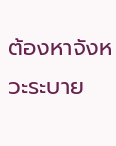ต้องหาจังหวะระบาย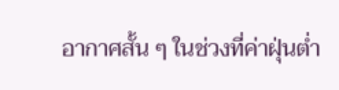อากาศสั้น ๆ ในช่วงที่ค่าฝุ่นต่ำ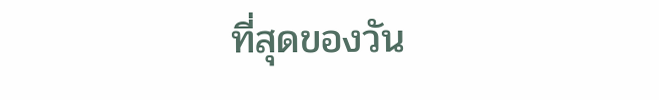ที่สุดของวัน